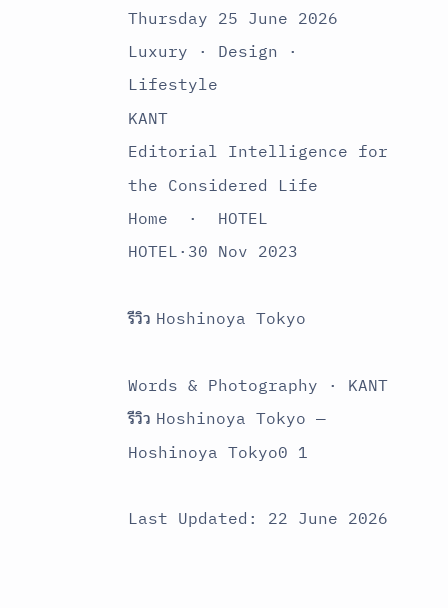Thursday 25 June 2026
Luxury · Design · Lifestyle
KANT
Editorial Intelligence for the Considered Life
Home  ·  HOTEL
HOTEL·30 Nov 2023

รีวิว Hoshinoya Tokyo

Words & Photography · KANT
รีวิว Hoshinoya Tokyo — Hoshinoya Tokyo0 1

Last Updated: 22 June 2026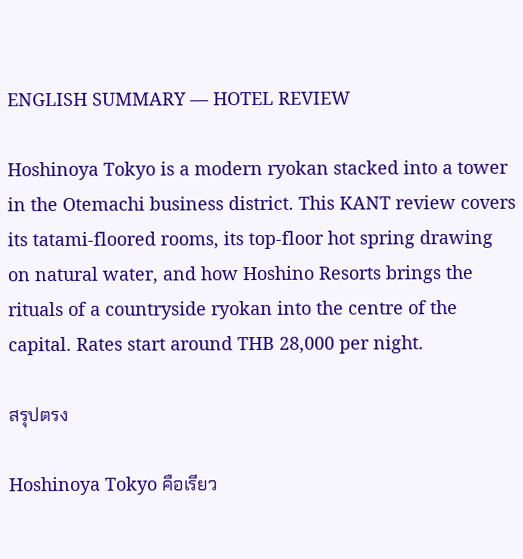ENGLISH SUMMARY — HOTEL REVIEW

Hoshinoya Tokyo is a modern ryokan stacked into a tower in the Otemachi business district. This KANT review covers its tatami-floored rooms, its top-floor hot spring drawing on natural water, and how Hoshino Resorts brings the rituals of a countryside ryokan into the centre of the capital. Rates start around THB 28,000 per night.

สรุปตรง

Hoshinoya Tokyo คือเรียว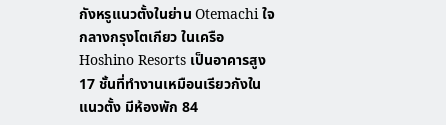กังหรูแนวตั้งในย่าน Otemachi ใจกลางกรุงโตเกียว ในเครือ Hoshino Resorts เป็นอาคารสูง 17 ชั้นที่ทำงานเหมือนเรียวกังในแนวตั้ง มีห้องพัก 84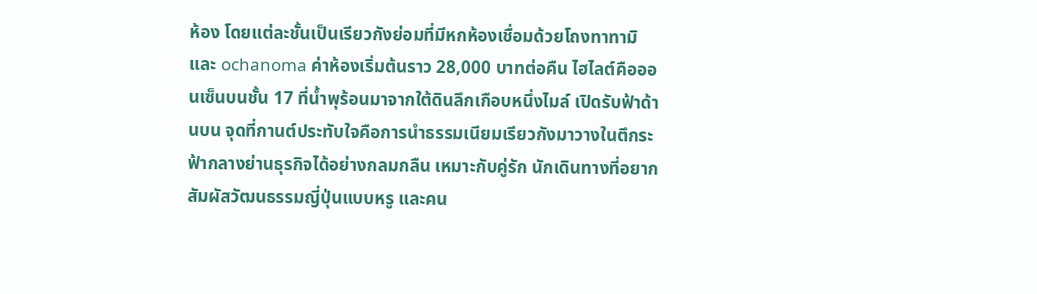ห้อง โดยแต่ละชั้นเป็นเรียวกังย่อมที่มีหกห้องเชื่อมด้วยโถงทาทามิและ ochanoma ค่าห้องเริ่มต้นราว 28,000 บาทต่อคืน ไฮไลต์คือออนเซ็นบนชั้น 17 ที่น้ำพุร้อนมาจากใต้ดินลึกเกือบหนึ่งไมล์ เปิดรับฟ้าด้านบน จุดที่กานต์ประทับใจคือการนำธรรมเนียมเรียวกังมาวางในตึกระฟ้ากลางย่านธุรกิจได้อย่างกลมกลืน เหมาะกับคู่รัก นักเดินทางที่อยากสัมผัสวัฒนธรรมญี่ปุ่นแบบหรู และคน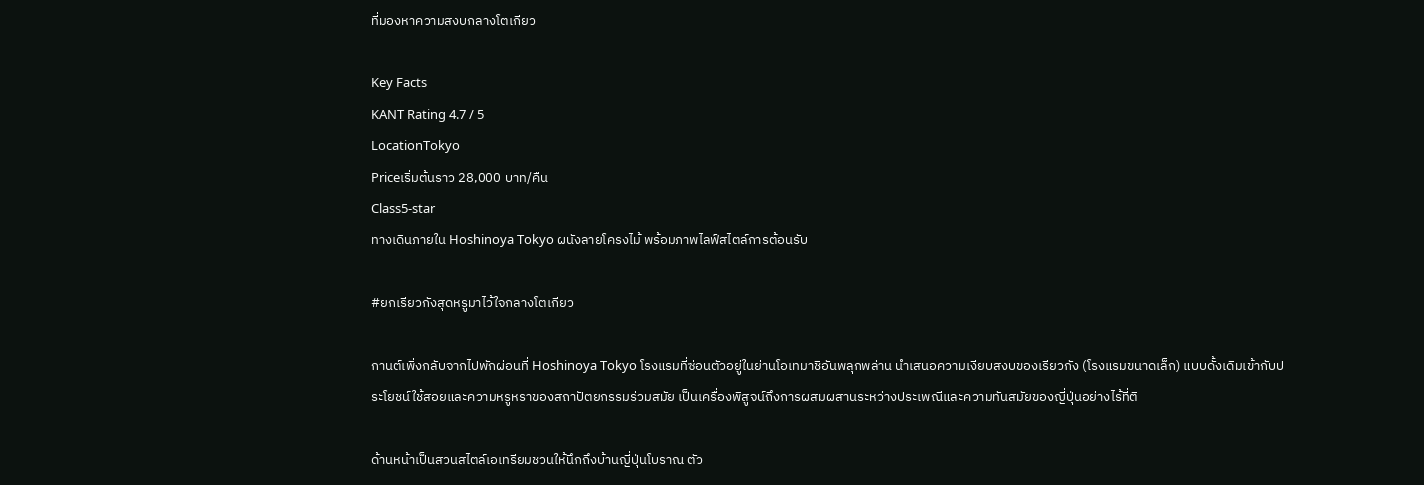ที่มองหาความสงบกลางโตเกียว

Key Facts
KANT Rating 4.7 / 5
LocationTokyo
Priceเริ่มต้นราว 28,000 บาท/คืน
Class5-star
ทางเดินภายใน Hoshinoya Tokyo ผนังลายโครงไม้ พร้อมภาพไลฟ์สไตล์การต้อนรับ

#ยกเรียวกังสุดหรูมาไว้ใจกลางโตเกียว

กานต์เพิ่งกลับจากไปพักผ่อนที่ Hoshinoya Tokyo โรงแรมที่ซ่อนตัวอยู่ในย่านโอเทมาชิอันพลุกพล่าน นำเสนอความเงียบสงบของเรียวกัง (โรงแรมขนาดเล็ก) แบบดั้งเดิมเข้ากับประโยชน์ใช้สอยและความหรูหราของสถาปัตยกรรมร่วมสมัย เป็นเครื่องพิสูจน์ถึงการผสมผสานระหว่างประเพณีและความทันสมัยของญี่ปุ่นอย่างไร้ที่ติ

ด้านหน้าเป็นสวนสไตล์เอเทรียมชวนให้นึกถึงบ้านญี่ปุ่นโบราณ ตัว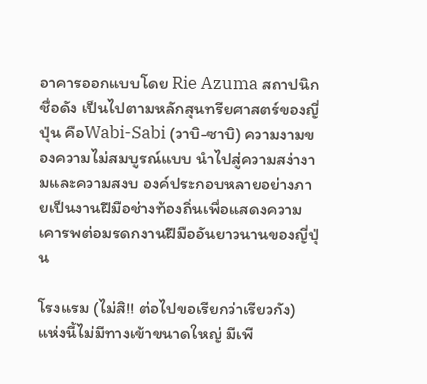อาคารออกแบบโดย Rie Azuma สถาปนิกชื่อดัง เป็นไปตามหลักสุนทรียศาสตร์ของญี่ปุ่น คือWabi-Sabi (วาบิ-ซาบิ) ความงามของความไม่สมบูรณ์แบบ นำไปสู่ความสง่างามและความสงบ องค์ประกอบหลายอย่างภายเป็นงานฝีมือช่างท้องถิ่นเพื่อแสดงความเคารพต่อมรดกงานฝีมืออันยาวนานของญี่ปุ่น

โรงแรม (ไม่สิ!! ต่อไปขอเรียกว่าเรียวกัง) แห่งนี้ไม่มีทางเข้าขนาดใหญ่ มีเพี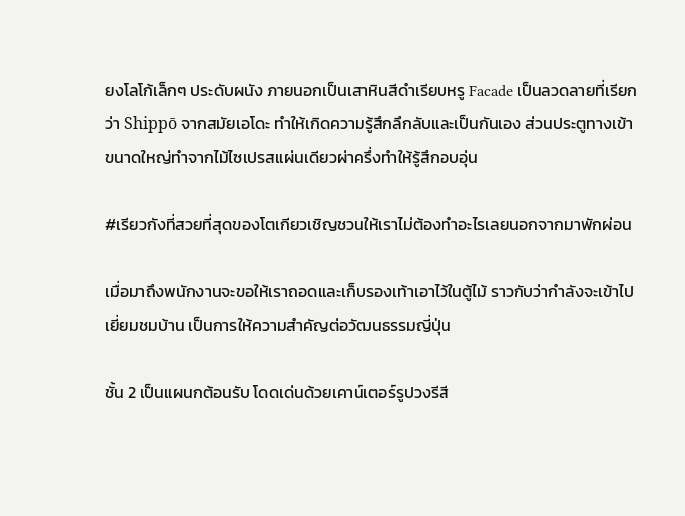ยงโลโก้เล็กๆ ประดับผนัง ภายนอกเป็นเสาหินสีดำเรียบหรู Facade เป็นลวดลายที่เรียกว่า Shippō จากสมัยเอโดะ ทำให้เกิดความรู้สึกลึกลับและเป็นกันเอง ส่วนประตูทางเข้าขนาดใหญ่ทำจากไม้ไซเปรสแผ่นเดียวผ่าครึ่งทำให้รู้สึกอบอุ่น

#เรียวกังที่สวยที่สุดของโตเกียวเชิญชวนให้เราไม่ต้องทำอะไรเลยนอกจากมาพักผ่อน

เมื่อมาถึงพนักงานจะขอให้เราถอดและเก็บรองเท้าเอาไว้ในตู้ไม้ ราวกับว่ากำลังจะเข้าไปเยี่ยมชมบ้าน เป็นการให้ความสำคัญต่อวัฒนธรรมญี่ปุ่น

ชั้น 2 เป็นแผนกต้อนรับ โดดเด่นด้วยเคาน์เตอร์รูปวงรีสี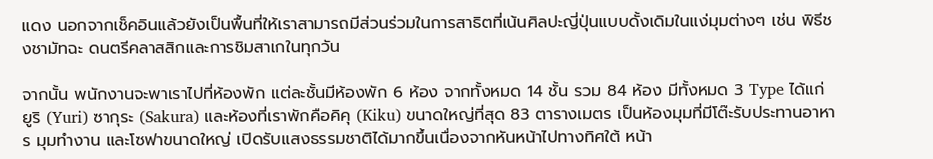แดง นอกจากเช็คอินแล้วยังเป็นพื้นที่ให้เราสามารถมีส่วนร่วมในการสาธิตที่เน้นศิลปะญี่ปุ่นแบบดั้งเดิมในแง่มุมต่างๆ เช่น พิธีชงชามัทฉะ ดนตรีคลาสสิกและการชิมสาเกในทุกวัน

จากนั้น พนักงานจะพาเราไปที่ห้องพัก แต่ละชั้นมีห้องพัก 6 ห้อง จากทั้งหมด 14 ชั้น รวม 84 ห้อง มีทั้งหมด 3 Type ได้แก่ ยูริ (Yuri) ซากุระ (Sakura) และห้องที่เราพักคือคิคุ (Kiku) ขนาดใหญ่ที่สุด 83 ตารางเมตร เป็นห้องมุมที่มีโต๊ะรับประทานอาหาร มุมทำงาน และโซฟาขนาดใหญ่ เปิดรับแสงธรรมชาติได้มากขึ้นเนื่องจากหันหน้าไปทางทิศใต้ หน้า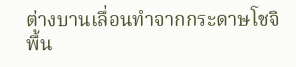ต่างบานเลื่อนทำจากกระดาษโชจิ พื้น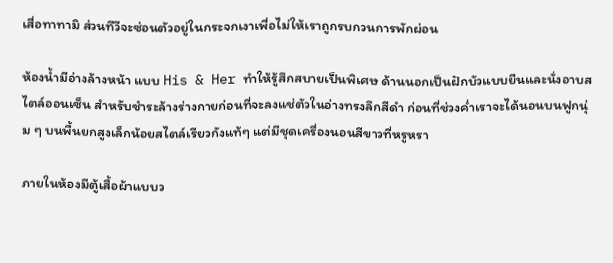เสื่อทาทามิ ส่วนทีวีจะซ่อนตัวอยู่ในกระจกเงาเพื่อไม่ให้เราถูกรบกวนการพักผ่อน

ห้องน้ำมีอ่างล้างหน้า แบบ His & Her ทำให้รู้สึกสบายเป็นพิเศษ ด้านนอกเป็นฝักบัวแบบยืนและนั่งอาบสไตล์ออนเซ็น สำหรับชำระล้างร่างกายก่อนที่จะลงแช่ตัวในอ่างทรงลึกสีดำ ก่อนที่ช่วงค่ำเราจะได้นอนบนฟูกนุ่ม ๆ บนพื้นยกสูงเล็กน้อยสไตล์เรียวกังแท้ๆ แต่มีชุดเครื่องนอนสีขาวที่หรูหรา

ภายในห้องมีตู้เสื้อผ้าแบบว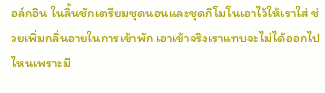อล์กอิน ในลิ้นชักเตรียมชุดนอนและชุดกิโมโนเอาไว้ให้เราใส่ ช่วยเพิ่มกลิ่นอายในการเข้าพัก เอาเข้าจริงเราแทบจะไม่ได้ออกไปไหนเพราะมี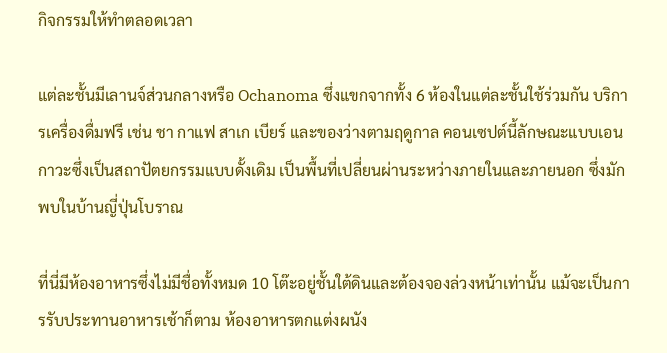กิจกรรมให้ทำตลอดเวลา

แต่ละชั้นมีเลานจ์ส่วนกลางหรือ Ochanoma ซึ่งแขกจากทั้ง 6 ห้องในแต่ละชั้นใช้ร่วมกัน บริการเครื่องดื่มฟรี เช่น ชา กาแฟ สาเก เบียร์ และของว่างตามฤดูกาล คอนเซปต์นี้ลักษณะแบบเอนกาวะซึ่งเป็นสถาปัตยกรรมแบบดั้งเดิม เป็นพื้นที่เปลี่ยนผ่านระหว่างภายในและภายนอก ซึ่งมักพบในบ้านญี่ปุ่นโบราณ

ที่นี่มีห้องอาหารซึ่งไม่มีชื่อทั้งหมด 10 โต๊ะอยู่ชั้นใต้ดินและต้องจองล่วงหน้าเท่านั้น แม้จะเป็นการรับประทานอาหารเช้าก็ตาม ห้องอาหารตกแต่งผนัง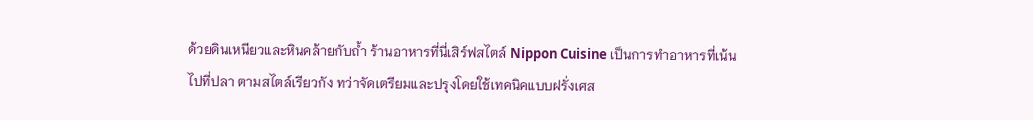ด้วยดินเหนียวและหินคล้ายกับถ้ำ ร้านอาหารที่นี่เสิร์ฟสไตล์ Nippon Cuisine เป็นการทำอาหารที่เน้นไปที่ปลา ตามสไตล์เรียวกัง ทว่าจัดเตรียมและปรุงโดยใช้เทคนิคแบบฝรั่งเศส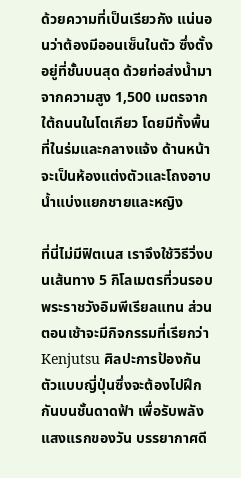ด้วยความที่เป็นเรียวกัง แน่นอนว่าต้องมีออนเซ็นในตัว ซึ่งตั้งอยู่ที่ชั้นบนสุด ด้วยท่อส่งน้ำมาจากความสูง 1,500 เมตรจากใต้ถนนในโตเกียว โดยมีทั้งพื้นที่ในร่มและกลางแจ้ง ด้านหน้าจะเป็นห้องแต่งตัวและโถงอาบน้ำแบ่งแยกชายและหญิง

ที่นี่ไม่มีฟิตเนส เราจึงใช้วิธีวิ่งบนเส้นทาง 5 กิโลเมตรที่วนรอบพระราชวังอิมพีเรียลแทน ส่วนตอนเช้าจะมีกิจกรรมที่เรียกว่า Kenjutsu ศิลปะการป้องกันตัวแบบญี่ปุ่นซึ่งจะต้องไปฝึกกันบนชั้นดาดฟ้า เพื่อรับพลังแสงแรกของวัน บรรยากาศดี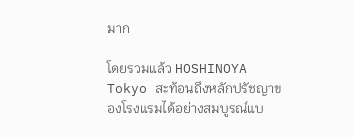มาก

โดยรวมแล้ว HOSHINOYA Tokyo สะท้อนถึงหลักปรัชญาของโรงแรมได้อย่างสมบูรณ์แบ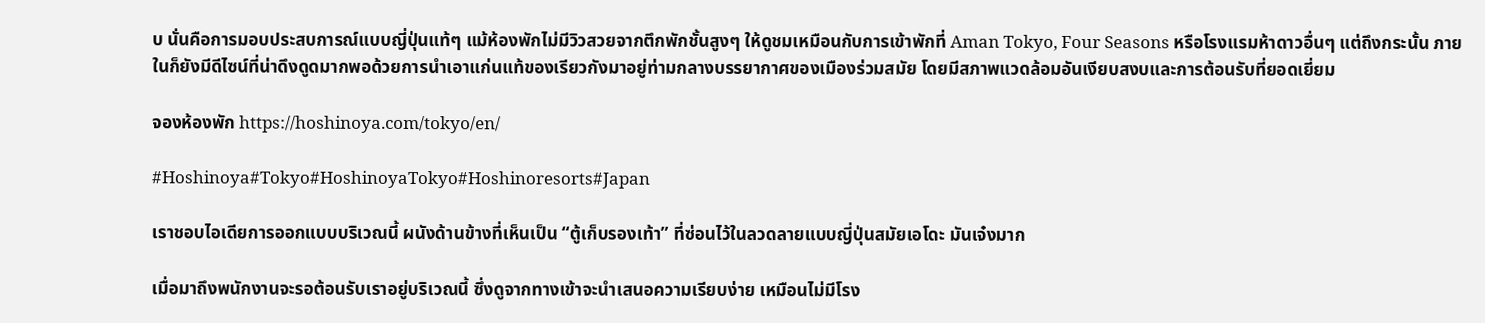บ นั่นคือการมอบประสบการณ์แบบญี่ปุ่นแท้ๆ แม้ห้องพักไม่มีวิวสวยจากตึกพักชั้นสูงๆ ให้ดูชมเหมือนกับการเข้าพักที่ Aman Tokyo, Four Seasons หรือโรงแรมห้าดาวอื่นๆ แต่ถึงกระนั้น ภายในก็ยังมีดีไซน์ที่น่าดึงดูดมากพอด้วยการนำเอาแก่นแท้ของเรียวกังมาอยู่ท่ามกลางบรรยากาศของเมืองร่วมสมัย โดยมีสภาพแวดล้อมอันเงียบสงบและการต้อนรับที่ยอดเยี่ยม

จองห้องพัก https://hoshinoya.com/tokyo/en/

#Hoshinoya#Tokyo#HoshinoyaTokyo#Hoshinoresorts#Japan

เราชอบไอเดียการออกแบบบริเวณนี้ ผนังด้านข้างที่เห็นเป็น “ตู้เก็บรองเท้า” ที่ซ่อนไว้ในลวดลายแบบญี่ปุ่นสมัยเอโดะ มันเจ๋งมาก

เมื่อมาถึงพนักงานจะรอต้อนรับเราอยู่บริเวณนี้ ซึ่งดูจากทางเข้าจะนำเสนอความเรียบง่าย เหมือนไม่มีโรง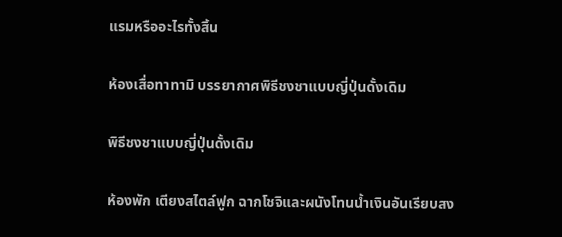แรมหรืออะไรทั้งสิ้น

ห้องเสื่อทาทามิ บรรยากาศพิธีชงชาแบบญี่ปุ่นดั้งเดิม

พิธีชงชาแบบญี่ปุ่นดั้งเดิม

ห้องพัก เตียงสไตล์ฟูก ฉากโชจิและผนังโทนน้ำเงินอันเรียบสง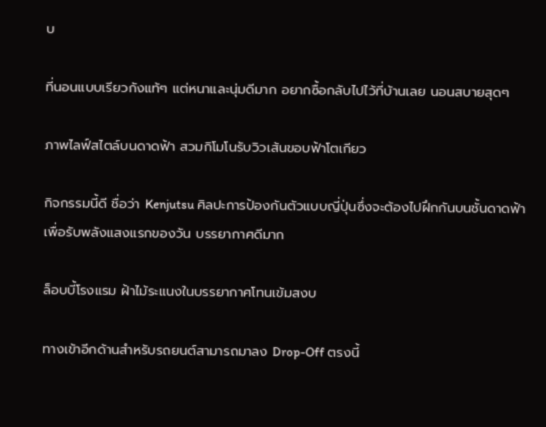บ

ที่นอนแบบเรียวกังแท้ๆ แต่หนาและนุ่มดีมาก อยากซื้อกลับไปไว้ที่บ้านเลย นอนสบายสุดๆ

ภาพไลฟ์สไตล์บนดาดฟ้า สวมกิโมโนรับวิวเส้นขอบฟ้าโตเกียว

กิจกรรมนี้ดี ชื่อว่า Kenjutsu ศิลปะการป้องกันตัวแบบญี่ปุ่นซึ่งจะต้องไปฝึกกันบนชั้นดาดฟ้า เพื่อรับพลังแสงแรกของวัน บรรยากาศดีมาก

ล็อบบี้โรงแรม ฝ้าไม้ระแนงในบรรยากาศโทนเข้มสงบ

ทางเข้าอีกด้านสำหรับรถยนต์สามารถมาลง Drop-Off ตรงนี้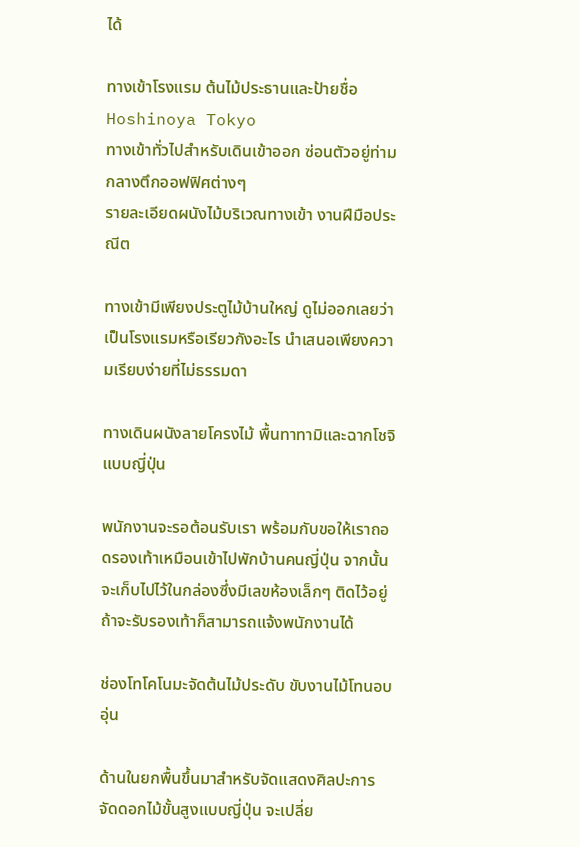ได้

ทางเข้าโรงแรม ต้นไม้ประธานและป้ายชื่อ Hoshinoya Tokyo
ทางเข้าทั่วไปสำหรับเดินเข้าออก ซ่อนตัวอยู่ท่ามกลางตึกออฟฟิศต่างๆ
รายละเอียดผนังไม้บริเวณทางเข้า งานฝีมือประณีต

ทางเข้ามีเพียงประตูไม้บ้านใหญ่ ดูไม่ออกเลยว่าเป็นโรงแรมหรือเรียวกังอะไร นำเสนอเพียงความเรียบง่ายที่ไม่ธรรมดา

ทางเดินผนังลายโครงไม้ พื้นทาทามิและฉากโชจิแบบญี่ปุ่น

พนักงานจะรอต้อนรับเรา พร้อมกับขอให้เราถอดรองเท้าเหมือนเข้าไปพักบ้านคนญี่ปุ่น จากนั้นจะเก็บไปไว้ในกล่องซึ่งมีเลขห้องเล็กๆ ติดไว้อยู่ ถ้าจะรับรองเท้าก็สามารถแจ้งพนักงานได้

ช่องโทโคโนมะจัดต้นไม้ประดับ ขับงานไม้โทนอบอุ่น

ด้านในยกพื้นขึ้นมาสำหรับจัดแสดงศิลปะการจัดดอกไม้ขั้นสูงแบบญี่ปุ่น จะเปลี่ย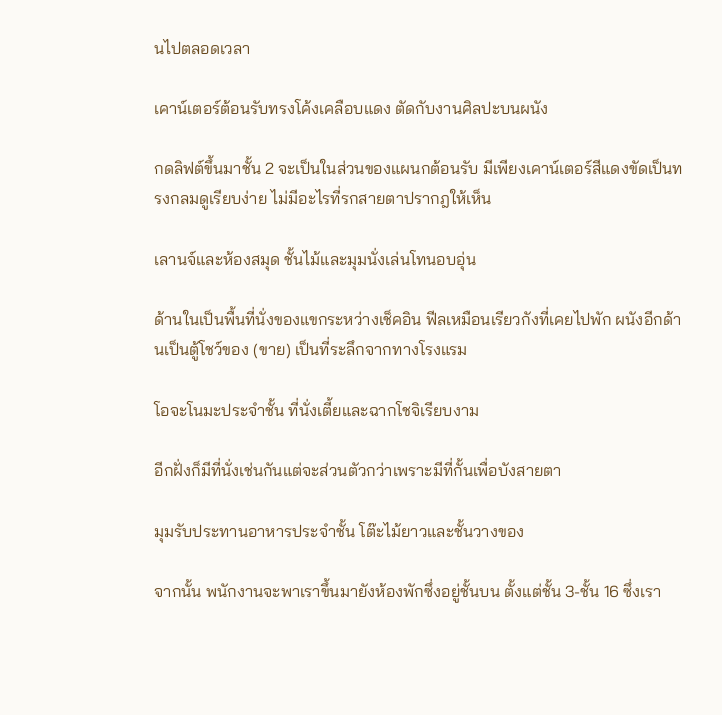นไปตลอดเวลา

เคาน์เตอร์ต้อนรับทรงโค้งเคลือบแดง ตัดกับงานศิลปะบนผนัง

กดลิฟต์ขึ้นมาชั้น 2 จะเป็นในส่วนของแผนกต้อนรับ มีเพียงเคาน์เตอร์สีแดงขัดเป็นทรงกลมดูเรียบง่าย ไม่มีอะไรที่รกสายตาปรากฎให้เห็น

เลานจ์และห้องสมุด ชั้นไม้และมุมนั่งเล่นโทนอบอุ่น

ด้านในเป็นพื้นที่นั่งของแขกระหว่างเช็คอิน ฟีลเหมือนเรียวกังที่เคยไปพัก ผนังอีกด้านเป็นตู้โชว์ของ (ขาย) เป็นที่ระลึกจากทางโรงแรม

โอจะโนมะประจำชั้น ที่นั่งเตี้ยและฉากโชจิเรียบงาม

อีกฝั่งก็มีที่นั่งเช่นกันแต่จะส่วนตัวกว่าเพราะมีที่กั้นเพื่อบังสายตา

มุมรับประทานอาหารประจำชั้น โต๊ะไม้ยาวและชั้นวางของ

จากนั้น พนักงานจะพาเราขึ้นมายังห้องพักซึ่งอยู่ชั้นบน ตั้งแต่ชั้น 3-ชั้น 16 ซึ่งเรา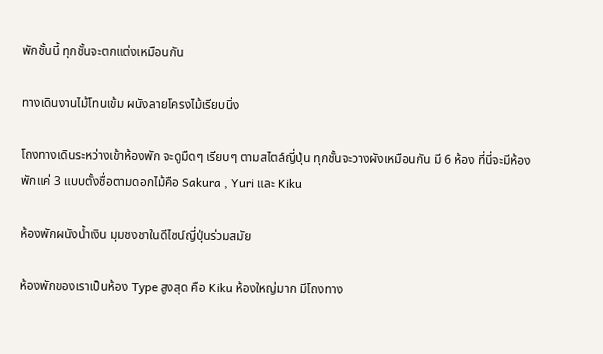พักชั้นนี้ ทุกชั้นจะตกแต่งเหมือนกัน

ทางเดินงานไม้โทนเข้ม ผนังลายโครงไม้เรียบนิ่ง

โถงทางเดินระหว่างเข้าห้องพัก จะดูมืดๆ เรียบๆ ตามสไตล์ญี่ปุ่น ทุกชั้นจะวางผังเหมือนกัน มี 6 ห้อง ที่นี่จะมีห้องพักแค่ 3 แบบตั้งชื่อตามดอกไม้คือ Sakura , Yuri และ Kiku

ห้องพักผนังน้ำเงิน มุมชงชาในดีไซน์ญี่ปุ่นร่วมสมัย

ห้องพักของเราเป็นห้อง Type สูงสุด คือ Kiku ห้องใหญ่มาก มีโถงทาง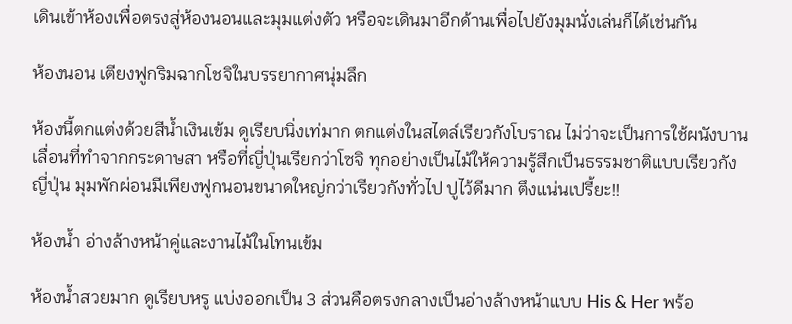เดินเข้าห้องเพื่อตรงสู่ห้องนอนและมุมแต่งตัว หรือจะเดินมาอีกด้านเพื่อไปยังมุมนั่งเล่นก็ได้เช่นกัน

ห้องนอน เตียงฟูกริมฉากโชจิในบรรยากาศนุ่มลึก

ห้องนี้ตกแต่งด้วยสีน้ำเงินเข้ม ดูเรียบนิ่งเท่มาก ตกแต่งในสไตล์เรียวกังโบราณ ไม่ว่าจะเป็นการใช้ผนังบานเลื่อนที่ทำจากกระดาษสา หรือที่ญี่ปุ่นเรียกว่าโซจิ ทุกอย่างเป็นไม้ให้ความรู้สึกเป็นธรรมชาติแบบเรียวกังญี่ปุ่น มุมพักผ่อนมีเพียงฟูกนอนขนาดใหญ่กว่าเรียวกังทั่วไป ปูไว้ดีมาก ตึงแน่นเปรี้ยะ!!

ห้องน้ำ อ่างล้างหน้าคู่และงานไม้ในโทนเข้ม

ห้องน้ำสวยมาก ดูเรียบหรู แบ่งออกเป็น 3 ส่วนคือตรงกลางเป็นอ่างล้างหน้าแบบ His & Her พร้อ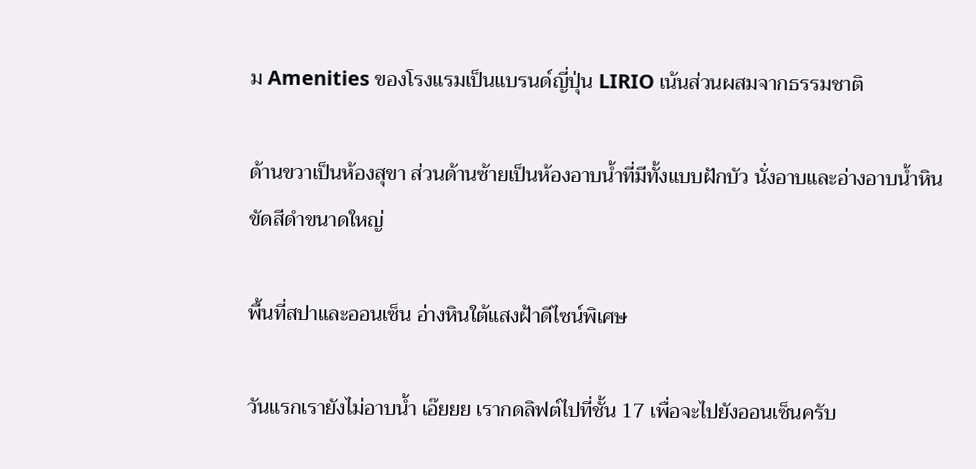ม Amenities ของโรงแรมเป็นแบรนด์ญี่ปุ่น LIRIO เน้นส่วนผสมจากธรรมชาติ

ด้านขวาเป็นห้องสุขา ส่วนด้านซ้ายเป็นห้องอาบน้ำที่มีทั้งแบบฝักบัว นั่งอาบและอ่างอาบน้ำหินขัดสีดำขนาดใหญ่

พื้นที่สปาและออนเซ็น อ่างหินใต้แสงฝ้าดีไซน์พิเศษ

วันแรกเรายังไม่อาบน้ำ เอ๊ยยย เรากดลิฟต์ไปที่ชั้น 17 เพื่อจะไปยังออนเซ็นครับ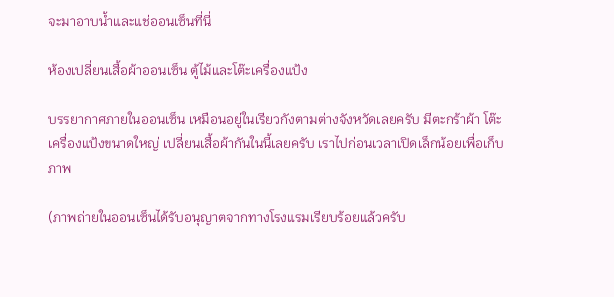จะมาอาบน้ำและแช่ออนเซ็นที่นี่

ห้องเปลี่ยนเสื้อผ้าออนเซ็น ตู้ไม้และโต๊ะเครื่องแป้ง

บรรยากาศภายในออนเซ็น เหมือนอยู่ในเรียวกังตามต่างจังหวัดเลยครับ มีตะกร้าผ้า โต๊ะเครื่องแป้งขนาดใหญ่ เปลี่ยนเสื้อผ้ากันในนี้เลยครับ เราไปก่อนเวลาเปิดเล็กน้อยเพื่อเก็บภาพ

(ภาพถ่ายในออนเซ็นได้รับอนุญาตจากทางโรงแรมเรียบร้อยแล้วครับ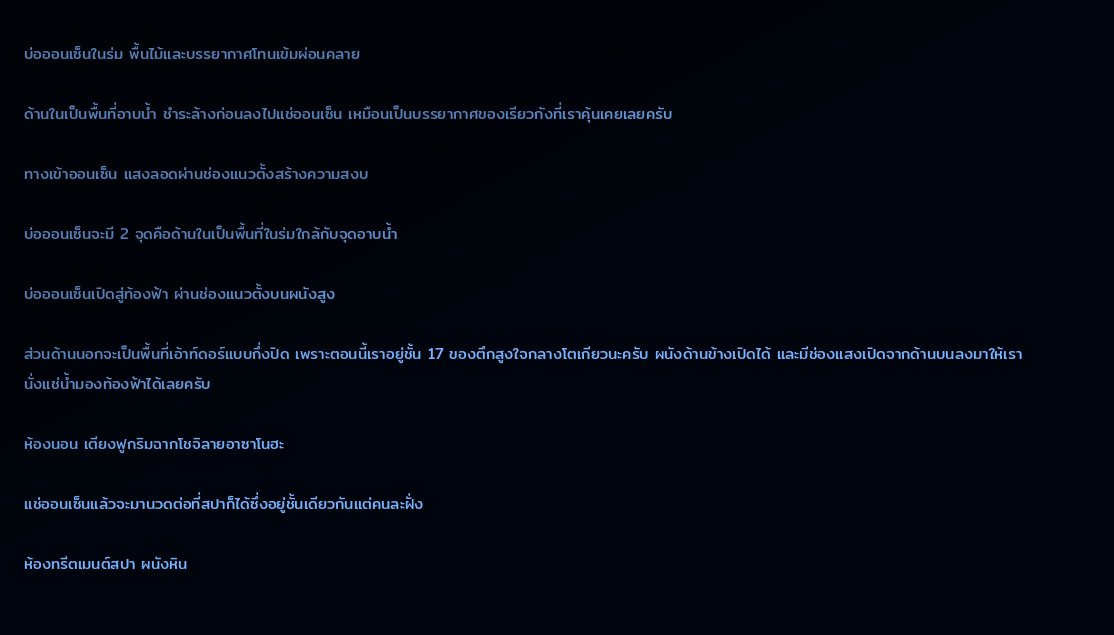บ่อออนเซ็นในร่ม พื้นไม้และบรรยากาศโทนเข้มผ่อนคลาย

ด้านในเป็นพื้นที่อาบน้ำ ชำระล้างก่อนลงไปแช่ออนเซ็น เหมือนเป็นบรรยากาศของเรียวกังที่เราคุ้นเคยเลยครับ

ทางเข้าออนเซ็น แสงลอดผ่านช่องแนวตั้งสร้างความสงบ

บ่อออนเซ็นจะมี 2 จุดคือด้านในเป็นพื้นที่ในร่มใกล้กับจุดอาบน้ำ

บ่อออนเซ็นเปิดสู่ท้องฟ้า ผ่านช่องแนวตั้งบนผนังสูง

ส่วนด้านนอกจะเป็นพื้นที่เอ้าท์ดอร์แบบกึ่งปิด เพราะตอนนี้เราอยู่ชั้น 17 ของตึกสูงใจกลางโตเกียวนะครับ ผนังด้านข้างเปิดได้ และมีช่องแสงเปิดจากด้านบนลงมาให้เรานั่งแช่น้ำมองท้องฟ้าได้เลยครับ

ห้องนอน เตียงฟูกริมฉากโชจิลายอาซาโนฮะ

แช่ออนเซ็นแล้วจะมานวดต่อที่สปาก็ได้ซึ่งอยู่ชั้นเดียวกันแต่คนละฝั่ง

ห้องทรีตเมนต์สปา ผนังหิน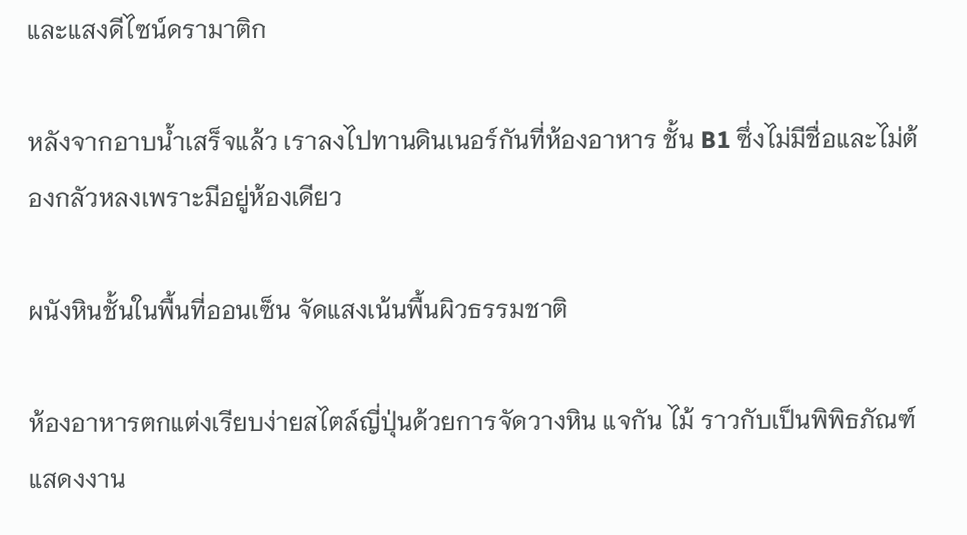และแสงดีไซน์ดรามาติก

หลังจากอาบน้ำเสร็จแล้ว เราลงไปทานดินเนอร์กันที่ห้องอาหาร ชั้น B1 ซึ่งไม่มีชื่อและไม่ต้องกลัวหลงเพราะมีอยู่ห้องเดียว

ผนังหินชั้นในพื้นที่ออนเซ็น จัดแสงเน้นพื้นผิวธรรมชาติ

ห้องอาหารตกแต่งเรียบง่ายสไตล์ญี่ปุ่นด้วยการจัดวางหิน แจกัน ไม้ ราวกับเป็นพิพิธภัณฑ์แสดงงาน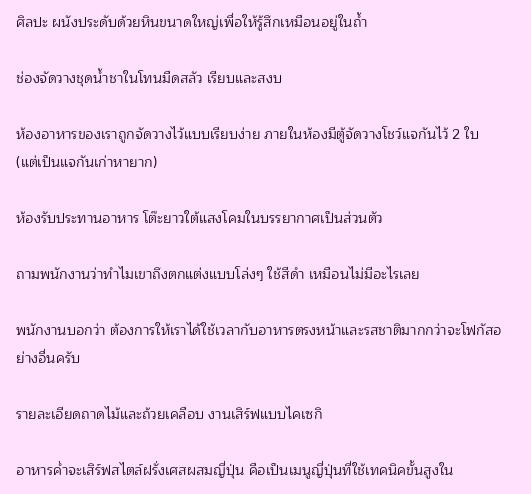ศิลปะ ผนังประดับด้วยหินขนาดใหญ่เพื่อให้รู้สึกเหมือนอยู่ในถ้ำ

ช่องจัดวางชุดน้ำชาในโทนมืดสลัว เรียบและสงบ

ห้องอาหารของเราถูกจัดวางไว้แบบเรียบง่าย ภายในห้องมีตู้จัดวางโชว์แจกันไว้ 2 ใบ (แต่เป็นแจกันเก่าหายาก)

ห้องรับประทานอาหาร โต๊ะยาวใต้แสงโคมในบรรยากาศเป็นส่วนตัว

ถามพนักงานว่าทำไมเขาถึงตกแต่งแบบโล่งๆ ใช้สีดำ เหมือนไม่มีอะไรเลย

พนักงานบอกว่า ต้องการให้เราได้ใช้เวลากับอาหารตรงหน้าและรสชาติมากกว่าจะโฟกัสอย่างอื่นครับ

รายละเอียดถาดไม้และถ้วยเคลือบ งานเสิร์ฟแบบไคเซกิ

อาหารค่ำจะเสิร์ฟสไตล์ฝรั่งเศสผสมญี่ปุ่น คือเป็นเมนูญี่ปุ่นที่ใช้เทคนิคขั้นสูงใน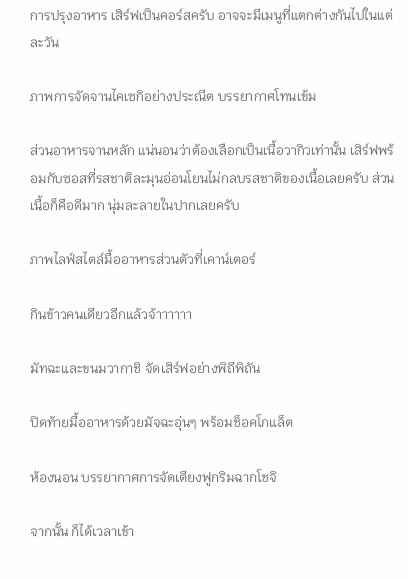การปรุงอาหาร เสิร์ฟเป็นคอร์สครับ อาจจะมีเมนูที่แตกต่างกันไปในแต่ละวัน

ภาพการจัดจานไคเซกิอย่างประณีต บรรยากาศโทนเข้ม

ส่วนอาหารจานหลัก แน่นอนว่าต้องเลือกเป็นเนื้อวากิวเท่านั้น เสิร์ฟพร้อมกับซอสที่รสชาติละมุนอ่อนโยนไม่กลบรสชาติของเนื้อเลยครับ ส่วนเนื้อก็คือดีมาก นุ่มละลายในปากเลยครับ

ภาพไลฟ์สไตล์มื้ออาหารส่วนตัวที่เคาน์เตอร์

กินข้าวคนเดียวอีกแล้วจ้าาาาาา

มัทฉะและขนมวากาชิ จัดเสิร์ฟอย่างพิถีพิถัน

ปิดท้ายมื้ออาหารด้วยมัจฉะอุ่นๆ พร้อมช็อคโกแล็ต

ห้องนอน บรรยากาศการจัดเตียงฟูกริมฉากโชจิ

จากนั้น ก็ได้เวลาเข้า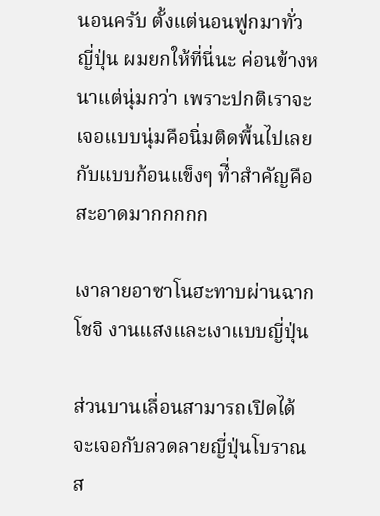นอนครับ ตั้งแต่นอนฟูกมาทั่วญี่ปุ่น ผมยกให้ที่นี่นะ ค่อนข้างหนาแต่นุ่มกว่า เพราะปกติเราจะเจอแบบนุ่มคือนิ่มติดพื้นไปเลย กับแบบก้อนแข็งๆ ที่ำสำคัญคือสะอาดมากกกกก

เงาลายอาซาโนฮะทาบผ่านฉากโชจิ งานแสงและเงาแบบญี่ปุ่น

ส่วนบานเลื่อนสามารถเปิดได้จะเจอกับลวดลายญี่ปุ่นโบราณส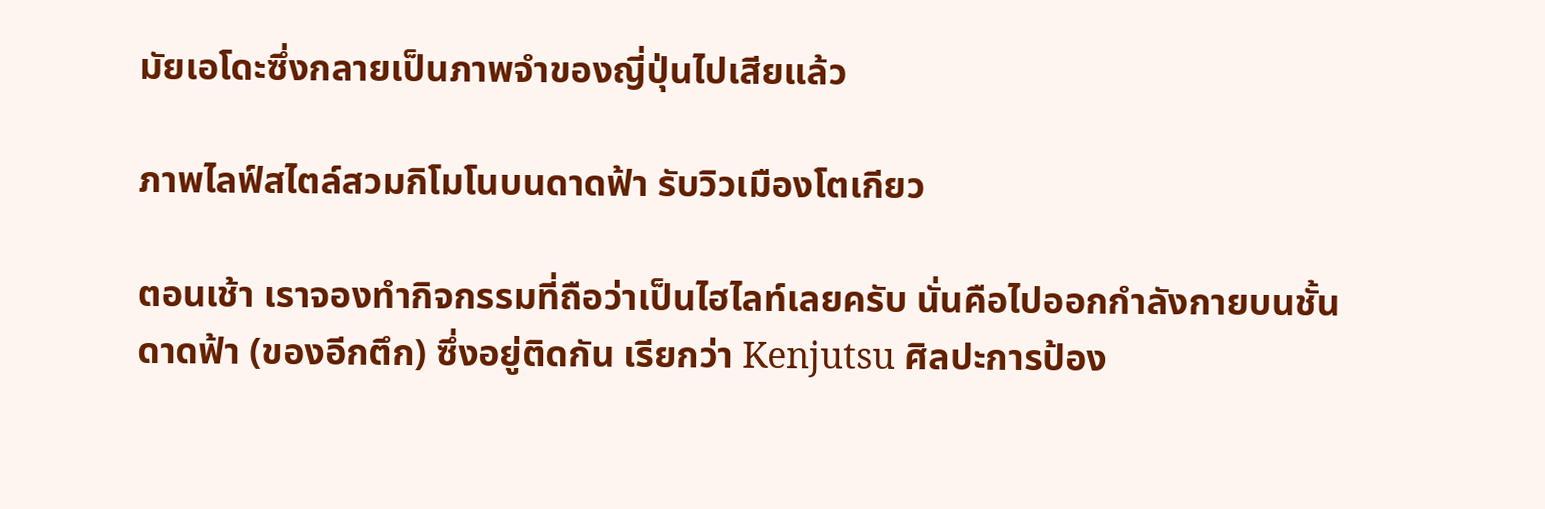มัยเอโดะซึ่งกลายเป็นภาพจำของญี่ปุ่นไปเสียแล้ว

ภาพไลฟ์สไตล์สวมกิโมโนบนดาดฟ้า รับวิวเมืองโตเกียว

ตอนเช้า เราจองทำกิจกรรมที่ถือว่าเป็นไฮไลท์เลยครับ นั่นคือไปออกกำลังกายบนชั้นดาดฟ้า (ของอีกตึก) ซึ่งอยู่ติดกัน เรียกว่า Kenjutsu ศิลปะการป้อง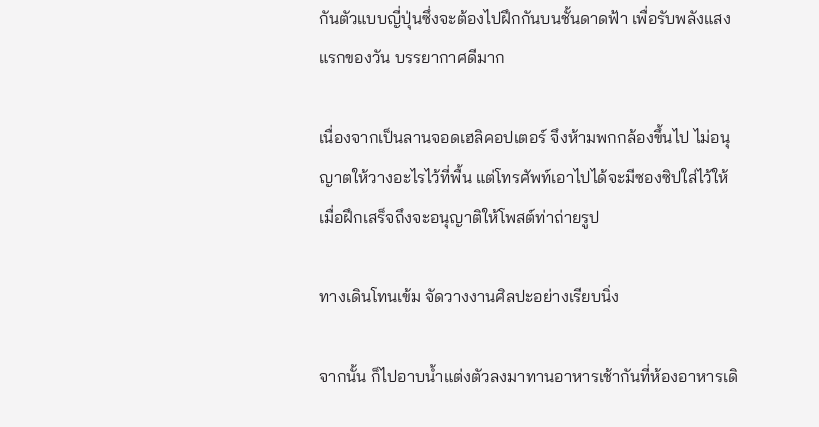กันตัวแบบญี่ปุ่นซึ่งจะต้องไปฝึกกันบนชั้นดาดฟ้า เพื่อรับพลังแสงแรกของวัน บรรยากาศดีมาก

เนื่องจากเป็นลานจอดเฮลิคอปเตอร์ จึงห้ามพกกล้องขึ้นไป ไม่อนุญาตให้วางอะไรไว้ที่พื้น แต่โทรศัพท์เอาไปได้จะมีซองซิปใส่ไว้ให้ เมื่อฝึกเสร็จถึงจะอนุญาติให้โพสต์ท่าถ่ายรูป

ทางเดินโทนเข้ม จัดวางงานศิลปะอย่างเรียบนิ่ง

จากนั้น ก็ไปอาบน้ำแต่งตัวลงมาทานอาหารเช้ากันที่ห้องอาหารเดิ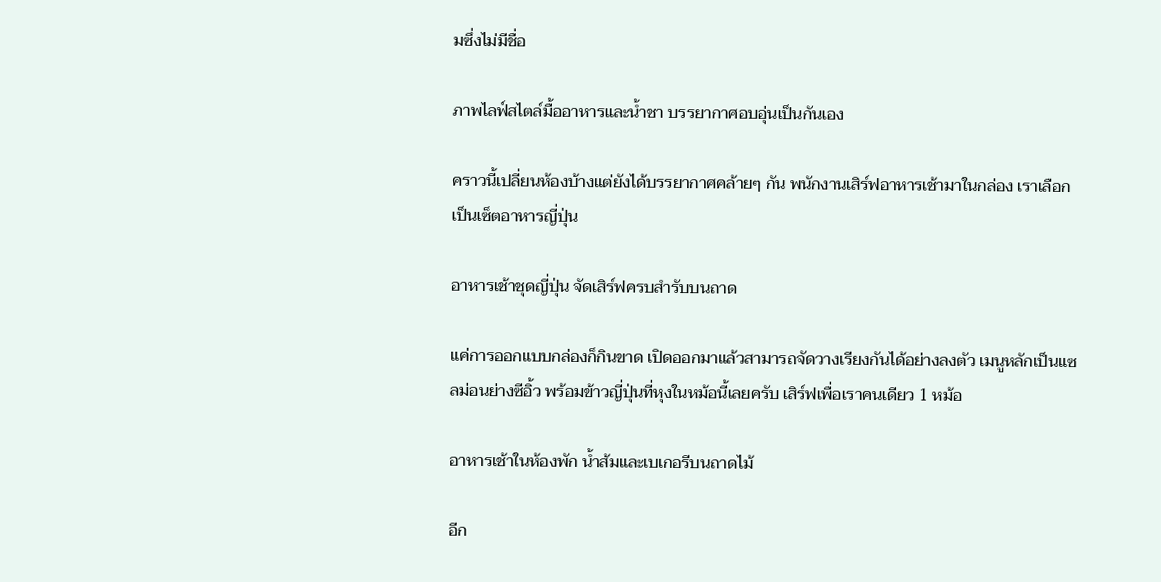มซึ่งไม่มีชื่อ

ภาพไลฟ์สไตล์มื้ออาหารและน้ำชา บรรยากาศอบอุ่นเป็นกันเอง

คราวนี้เปลี่ยนห้องบ้างแต่ยังได้บรรยากาศคล้ายๆ กัน พนักงานเสิร์ฟอาหารเช้ามาในกล่อง เราเลือกเป็นเซ็ตอาหารญี่ปุ่น

อาหารเช้าชุดญี่ปุ่น จัดเสิร์ฟครบสำรับบนถาด

แค่การออกแบบกล่องก็กินขาด เปิดออกมาแล้วสามารถจัดวางเรียงกันได้อย่างลงตัว เมนูหลักเป็นแซลม่อนย่างซีอิ้ว พร้อมข้าวญี่ปุ่นที่หุงในหม้อนี้เลยครับ เสิร์ฟเพื่อเราคนเดียว 1 หม้อ

อาหารเช้าในห้องพัก น้ำส้มและเบเกอรีบนถาดไม้

อีก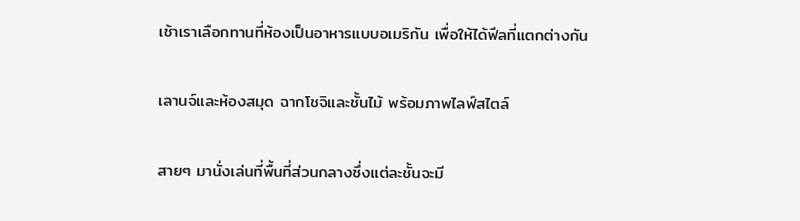เช้าเราเลือกทานที่ห้องเป็นอาหารแบบอเมริกัน เพื่อให้ได้ฟีลที่แตกต่างกัน

เลานจ์และห้องสมุด ฉากโชจิและชั้นไม้ พร้อมภาพไลฟ์สไตล์

สายๆ มานั่งเล่นที่พื้นที่ส่วนกลางซึ่งแต่ละชั้นจะมี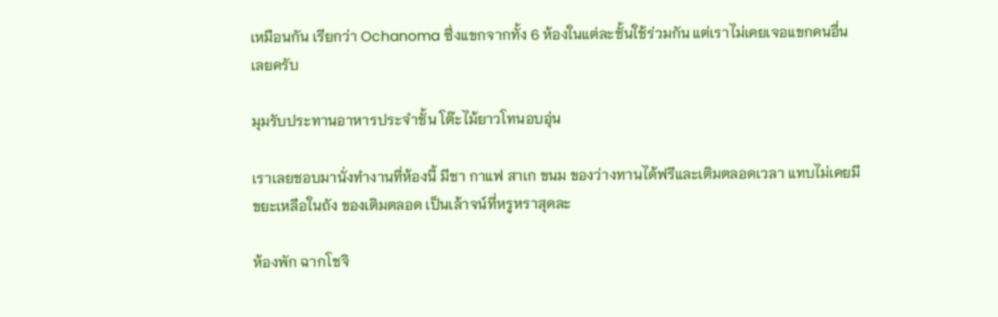เหมือนกัน เรียกว่า Ochanoma ซึ่งแขกจากทั้ง 6 ห้องในแต่ละชั้นใช้ร่วมกัน แต่เราไม่เคยเจอแขกคนอื่นเลยครับ

มุมรับประทานอาหารประจำชั้น โต๊ะไม้ยาวโทนอบอุ่น

เราเลยชอบมานั่งทำงานที่ห้องนี้ มีชา กาแฟ สาเก ขนม ของว่างทานได้ฟรีและเติมตลอดเวลา แทบไม่เคยมีขยะเหลือในถัง ของเติมตลอด เป็นเล้าจน์ที่หรูหราสุดละ

ห้องพัก ฉากโชจิ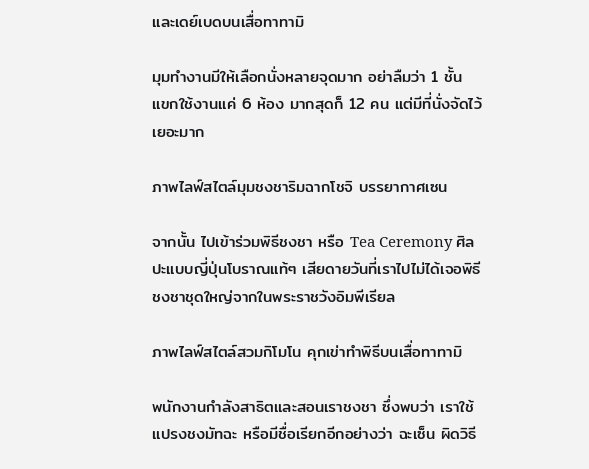และเดย์เบดบนเสื่อทาทามิ

มุมทำงานมีให้เลือกนั่งหลายจุดมาก อย่าลืมว่า 1 ชั้น แขกใช้งานแค่ 6 ห้อง มากสุดก็ 12 คน แต่มีที่นั่งจัดไว้เยอะมาก

ภาพไลฟ์สไตล์มุมชงชาริมฉากโชจิ บรรยากาศเซน

จากนั้น ไปเข้าร่วมพิธีชงชา หรือ Tea Ceremony ศิลปะแบบญี่ปุ่นโบราณแท้ๆ เสียดายวันที่เราไปไม่ได้เจอพิธีชงชาชุดใหญ่จากในพระราชวังอิมพีเรียล

ภาพไลฟ์สไตล์สวมกิโมโน คุกเข่าทำพิธีบนเสื่อทาทามิ

พนักงานกำลังสาธิตและสอนเราชงชา ซึ่งพบว่า เราใช้แปรงชงมัทฉะ หรือมีชื่อเรียกอีกอย่างว่า ฉะเซ็น ผิดวิธี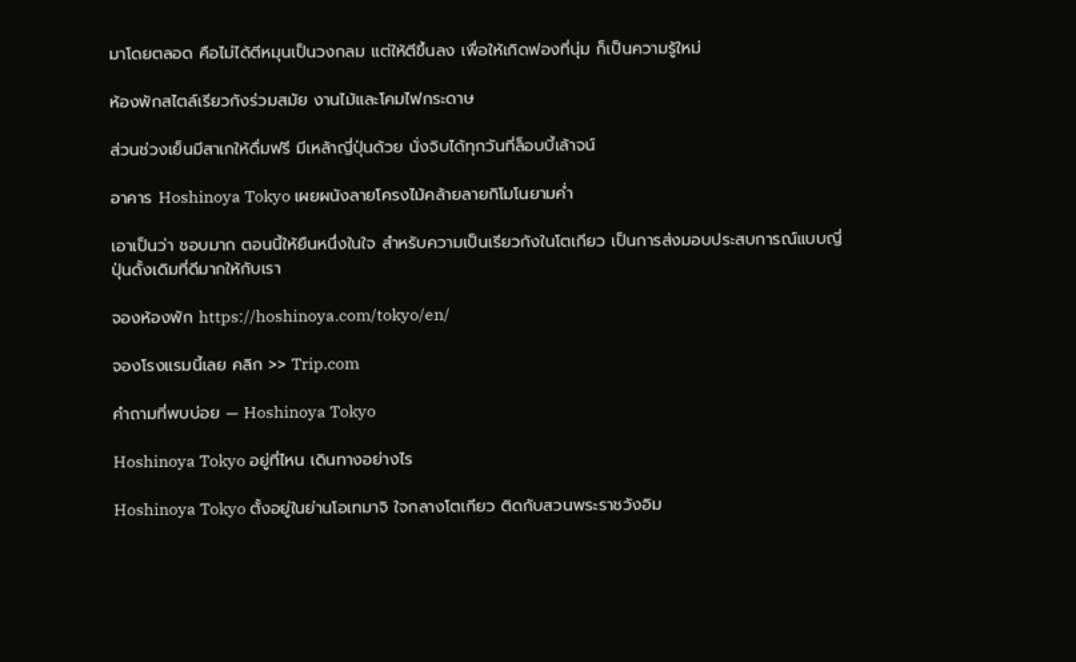มาโดยตลอด คือไม่ได้ตีหมุนเป็นวงกลม แต่ให้ตีขึ้นลง เพื่อให้เกิดฟองที่นุ่ม ก็เป็นความรู้ใหม่

ห้องพักสไตล์เรียวกังร่วมสมัย งานไม้และโคมไฟกระดาษ

ส่วนช่วงเย็นมีสาเกให้ดื่มฟรี มีเหล้าญี่ปุ่นด้วย นั่งจิบได้ทุกวันที่ล็อบบี้เล้าจน์

อาคาร Hoshinoya Tokyo เผยผนังลายโครงไม้คล้ายลายกิโมโนยามค่ำ

เอาเป็นว่า ชอบมาก ตอนนี้ให้ยืนหนึ่งในใจ สำหรับความเป็นเรียวกังในโตเกียว เป็นการส่งมอบประสบการณ์แบบญี่ปุ่นดั้งเดิมที่ดีมากให้กับเรา

จองห้องพัก https://hoshinoya.com/tokyo/en/

จองโรงแรมนี้เลย คลิก >> Trip.com

คำถามที่พบบ่อย — Hoshinoya Tokyo

Hoshinoya Tokyo อยู่ที่ไหน เดินทางอย่างไร

Hoshinoya Tokyo ตั้งอยู่ในย่านโอเทมาจิ ใจกลางโตเกียว ติดกับสวนพระราชวังอิม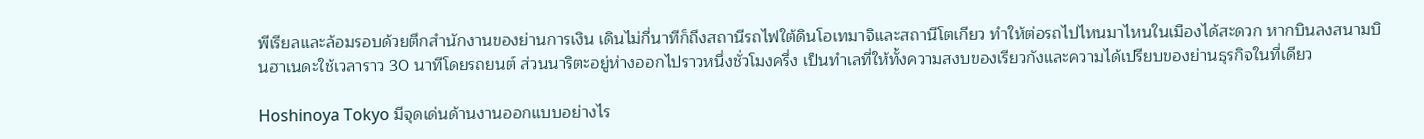พีเรียลและล้อมรอบด้วยตึกสำนักงานของย่านการเงิน เดินไม่กี่นาทีก็ถึงสถานีรถไฟใต้ดินโอเทมาจิและสถานีโตเกียว ทำให้ต่อรถไปไหนมาไหนในเมืองได้สะดวก หากบินลงสนามบินฮาเนดะใช้เวลาราว 30 นาทีโดยรถยนต์ ส่วนนาริตะอยู่ห่างออกไปราวหนึ่งชั่วโมงครึ่ง เป็นทำเลที่ให้ทั้งความสงบของเรียวกังและความได้เปรียบของย่านธุรกิจในที่เดียว

Hoshinoya Tokyo มีจุดเด่นด้านงานออกแบบอย่างไร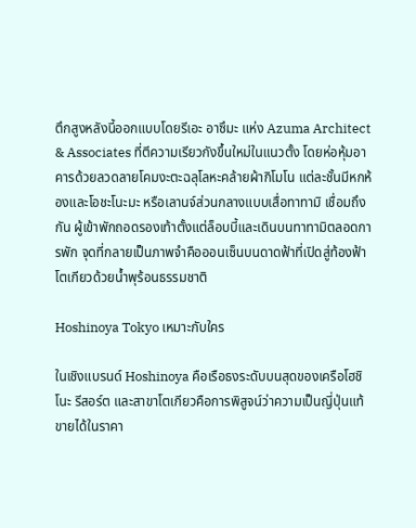ตึกสูงหลังนี้ออกแบบโดยรีเอะ อาซึมะ แห่ง Azuma Architect & Associates ที่ตีความเรียวกังขึ้นใหม่ในแนวตั้ง โดยห่อหุ้มอาคารด้วยลวดลายโคมงะตะฉลุโลหะคล้ายผ้ากิโมโน แต่ละชั้นมีหกห้องและโอชะโนะมะ หรือเลานจ์ส่วนกลางแบบเสื่อทาทามิ เชื่อมถึงกัน ผู้เข้าพักถอดรองเท้าตั้งแต่ล็อบบี้และเดินบนทาทามิตลอดการพัก จุดที่กลายเป็นภาพจำคือออนเซ็นบนดาดฟ้าที่เปิดสู่ท้องฟ้าโตเกียวด้วยน้ำพุร้อนธรรมชาติ

Hoshinoya Tokyo เหมาะกับใคร

ในเชิงแบรนด์ Hoshinoya คือเรือธงระดับบนสุดของเครือโฮชิโนะ รีสอร์ต และสาขาโตเกียวคือการพิสูจน์ว่าความเป็นญี่ปุ่นแท้ขายได้ในราคา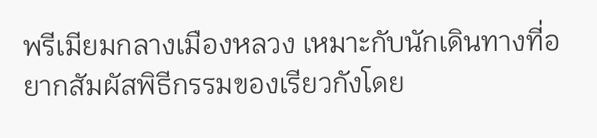พรีเมียมกลางเมืองหลวง เหมาะกับนักเดินทางที่อยากสัมผัสพิธีกรรมของเรียวกังโดย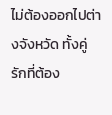ไม่ต้องออกไปต่างจังหวัด ทั้งคู่รักที่ต้อง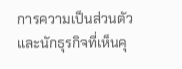การความเป็นส่วนตัวและนักธุรกิจที่เห็นคุ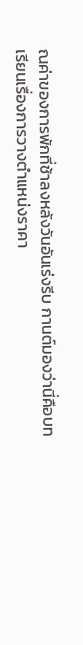ณค่าของการพักที่ช้าลงหลังวันอันเร่งรีบ กานต์มองว่านี่คือบทเรียนเรื่องการวางตำแหน่งราคา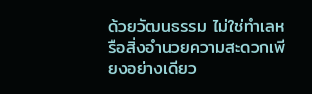ด้วยวัฒนธรรม ไม่ใช่ทำเลหรือสิ่งอำนวยความสะดวกเพียงอย่างเดียว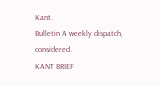Kant.
Bulletin A weekly dispatch, considered.
KANT BRIEF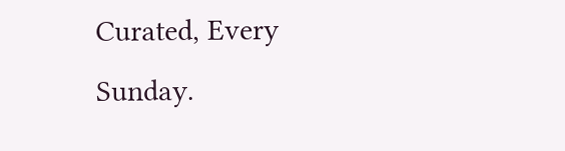Curated, Every Sunday.